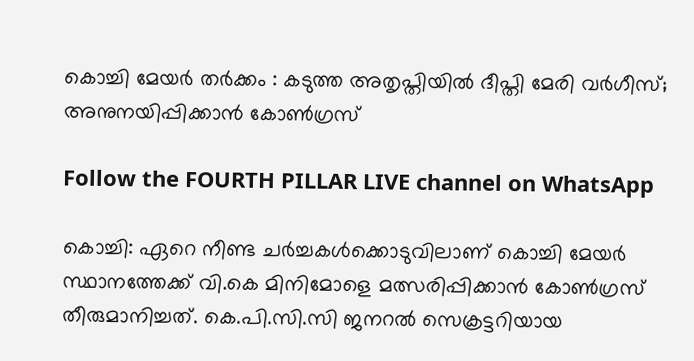കൊച്ചി മേയർ തർക്കം : കടുത്ത അതൃപ്തിയിൽ ദീപ്തി മേരി വർഗീസ്; അനുനയിപ്പിക്കാൻ കോൺഗ്രസ്

Follow the FOURTH PILLAR LIVE channel on WhatsApp

കൊച്ചി: ഏറെ നീണ്ട ചർച്ചകൾക്കൊടുവിലാണ് കൊച്ചി മേയർ സ്ഥാനത്തേക്ക് വി.കെ മിനിമോളെ മത്സരിപ്പിക്കാൻ കോൺഗ്രസ് തീരുമാനിച്ചത്. കെ.പി.സി.സി ജനറൽ സെക്രട്ടറിയായ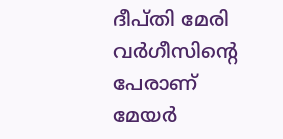ദീപ്തി മേരി വർഗീസിന്റെ പേരാണ് മേയർ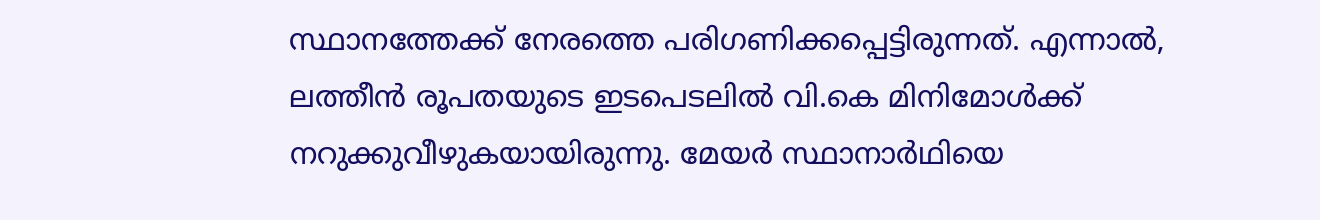സ്ഥാനത്തേക്ക് നേരത്തെ പരിഗണിക്കപ്പെട്ടിരുന്നത്. എന്നാൽ, ലത്തീൻ രൂപതയുടെ ഇടപെടലിൽ വി.കെ മിനിമോൾക്ക് നറുക്കുവീഴുകയായിരുന്നു. മേയർ സ്ഥാനാർഥിയെ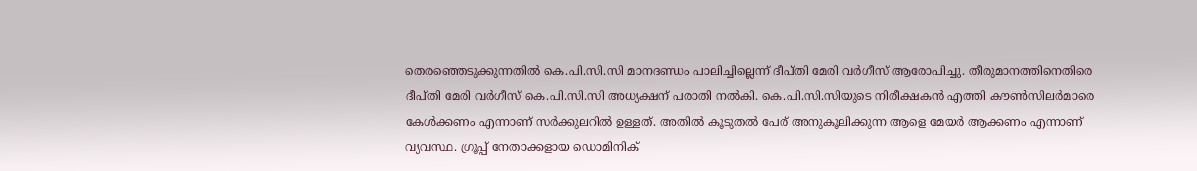തെരഞ്ഞെടുക്കുന്നതിൽ കെ.പി.സി.സി മാനദണ്ഡം പാലിച്ചില്ലെന്ന് ദീപ്തി മേരി വർഗീസ് ആരോപിച്ചു. തീരുമാനത്തിനെതിരെ ദീപ്തി മേരി വർഗീസ് കെ.പി.സി.സി അധ്യക്ഷന് പരാതി നൽകി. കെ.പി.സി.സിയുടെ നിരീക്ഷകൻ എത്തി കൗൺസിലർമാരെ കേൾക്കണം എന്നാണ് സർക്കുലറിൽ ഉള്ളത്. അതിൽ കൂടുതൽ പേര് അനുകൂലിക്കുന്ന ആളെ മേയർ ആക്കണം എന്നാണ് വ്യവസ്ഥ. ഗ്രൂപ്പ് നേതാക്കളായ ഡൊമിനിക്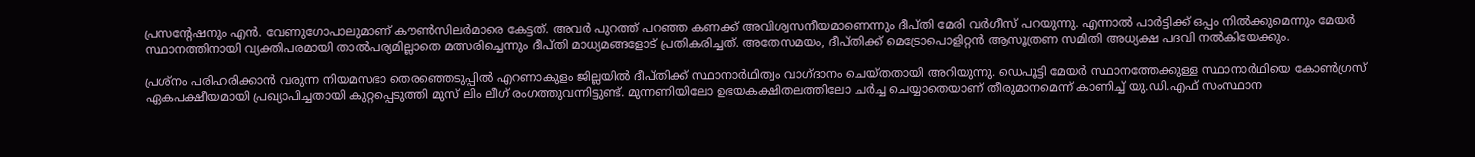പ്രസന്റേഷനും എൻ. വേണുഗോപാലുമാണ് കൗൺസിലർമാരെ കേട്ടത്. അവർ പുറത്ത് പറഞ്ഞ കണക്ക് അവിശ്വസനീയമാണെന്നും ദീപ്തി മേരി വർഗീസ് പറയുന്നു. എന്നാൽ പാർട്ടിക്ക് ഒപ്പം നിൽക്കുമെന്നും മേയർ സ്ഥാനത്തിനായി വ്യക്തിപരമായി താൽപര്യമില്ലാതെ മത്സരിച്ചെന്നും ദീപ്തി മാധ്യമങ്ങളോട് പ്രതികരിച്ചത്. അതേസമയം, ദീപ്തിക്ക് മെട്രോപൊളിറ്റൻ ആസൂത്രണ സമിതി അധ്യക്ഷ പദവി നൽകിയേക്കും.

പ്രശ്‌നം പരിഹരിക്കാൻ വരുന്ന നിയമസഭാ തെരഞ്ഞെടുപ്പിൽ എറണാകുളം ജില്ലയിൽ ദീപ്തിക്ക് സ്ഥാനാർഥിത്വം വാഗ്ദാനം ചെയ്തതായി അറിയുന്നു. ഡെപൂട്ടി മേയർ സ്ഥാനത്തേക്കുള്ള സ്ഥാനാർഥിയെ കോൺഗ്രസ് ഏകപക്ഷീയമായി പ്രഖ്യാപിച്ചതായി കുറ്റപ്പെടുത്തി മുസ് ലിം ലീഗ് രംഗത്തുവന്നിട്ടുണ്ട്. മുന്നണിയിലോ ഉഭയകക്ഷിതലത്തിലോ ചർച്ച ചെയ്യാതെയാണ് തീരുമാനമെന്ന് കാണിച്ച് യു.ഡി.എഫ് സംസ്ഥാന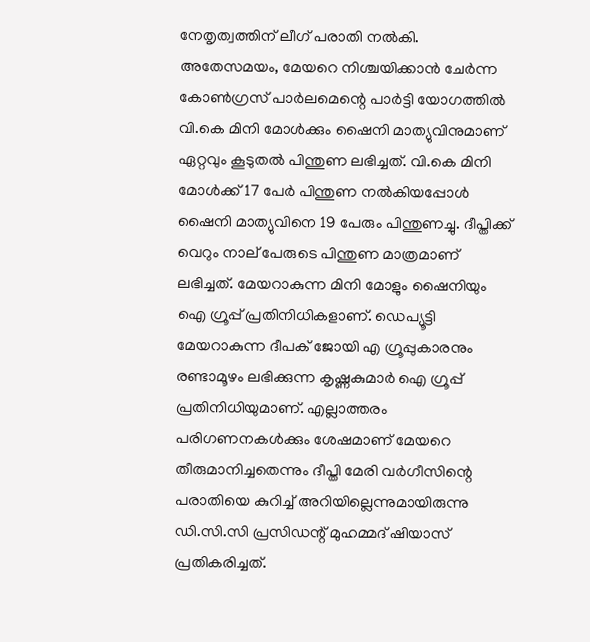നേതൃത്വത്തിന് ലീഗ് പരാതി നൽകി. അതേസമയം, മേയറെ നിശ്ചയിക്കാൻ ചേർന്ന കോൺഗ്രസ് പാർലമെന്റെ പാർട്ടി യോഗത്തിൽ വി.കെ മിനി മോൾക്കും ഷൈനി മാത്യുവിനുമാണ് ഏറ്റവും കൂടുതൽ പിന്തുണ ലഭിച്ചത്. വി.കെ മിനി മോൾക്ക് 17 പേർ പിന്തുണ നൽകിയപ്പോൾ ഷൈനി മാത്യുവിനെ 19 പേരും പിന്തുണച്ചു. ദീപ്തിക്ക് വെറും നാല് പേരുടെ പിന്തുണ മാത്രമാണ് ലഭിച്ചത്. മേയറാകുന്ന മിനി മോളും ഷൈനിയും ഐ ഗ്രൂപ്പ് പ്രതിനിധികളാണ്. ഡെപ്യൂട്ടി മേയറാകുന്ന ദീപക് ജോയി എ ഗ്രൂപ്പുകാരനും രണ്ടാമൂഴം ലഭിക്കുന്ന കൃഷ്ണകുമാർ ഐ ഗ്രൂപ്പ് പ്രതിനിധിയുമാണ്. എല്ലാത്തരം പരിഗണനകൾക്കും ശേഷമാണ് മേയറെ തീരുമാനിച്ചതെന്നും ദീപ്തി മേരി വർഗീസിന്റെ പരാതിയെ കുറിച്ച് അറിയില്ലെന്നുമായിരുന്നു ഡി.സി.സി പ്രസിഡന്റ് മുഹമ്മദ് ഷിയാസ് പ്രതികരിച്ചത്.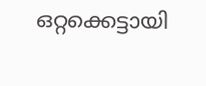ഒറ്റക്കെട്ടായി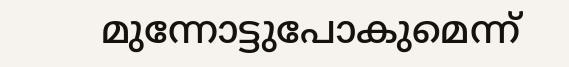മുന്നോട്ടുപോകുമെന്ന്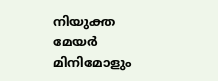നിയുക്ത മേയർ മിനിമോളും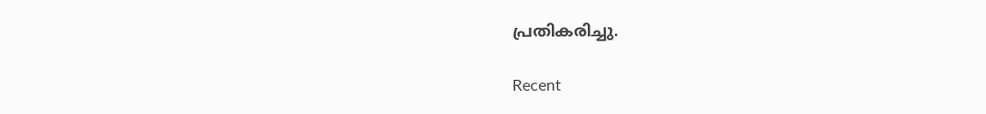പ്രതികരിച്ചു.

Recent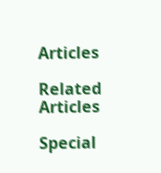Articles

Related Articles

Special